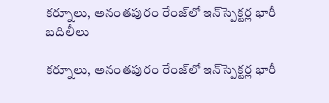కర్నూలు, అనంతపురం రేంజ్‌లో ఇన్‌స్పెక్టర్ల భారీ బదిలీలు

కర్నూలు, అనంతపురం రేంజ్‌లో ఇన్‌స్పెక్టర్ల భారీ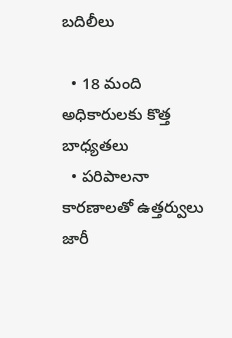బదిలీలు

  • 18 మంది అధికారులకు కొత్త బాధ్యతలు
  • పరిపాలనా కారణాలతో ఉత్తర్వులు జారీ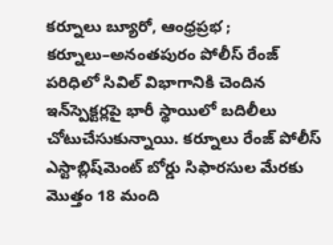కర్నూలు బ్యూరో, ఆంధ్రప్రభ ; కర్నూలు–అనంతపురం పోలీస్ రేంజ్ పరిధిలో సివిల్ విభాగానికి చెందిన ఇన్‌స్పెక్టర్లపై భారీ స్థాయిలో బదిలీలు చోటుచేసుకున్నాయి. కర్నూలు రేంజ్ పోలీస్ ఎస్టాబ్లిష్‌మెంట్ బోర్డు సిఫారసుల మేరకు మొత్తం 18 మంది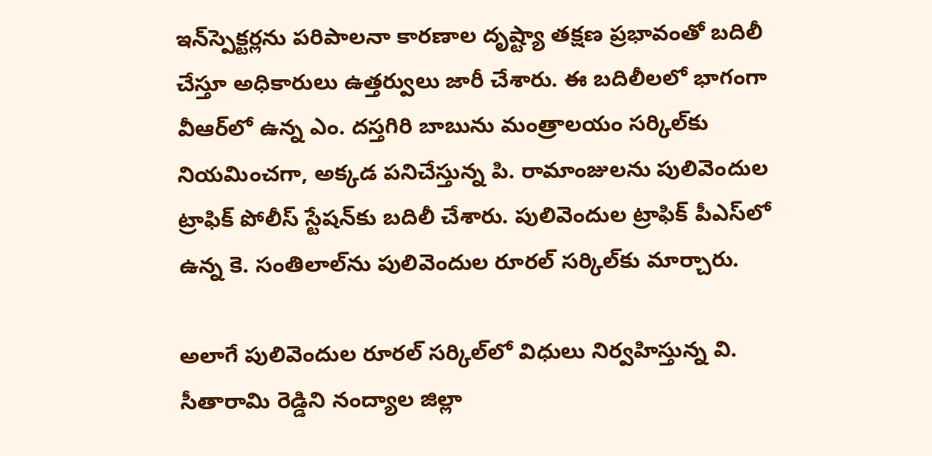ఇన్‌స్పెక్టర్లను పరిపాలనా కారణాల దృష్ట్యా తక్షణ ప్రభావంతో బదిలీ చేస్తూ అధికారులు ఉత్తర్వులు జారీ చేశారు. ఈ బదిలీలలో భాగంగా వీఆర్‌లో ఉన్న ఎం. దస్తగిరి బాబును మంత్రాలయం సర్కిల్‌కు నియమించగా, అక్కడ పనిచేస్తున్న పి. రామాంజులను పులివెందుల ట్రాఫిక్ పోలీస్ స్టేషన్‌కు బదిలీ చేశారు. పులివెందుల ట్రాఫిక్ పీఎస్‌లో ఉన్న కె. సంతిలాల్‌ను పులివెందుల రూరల్ సర్కిల్‌కు మార్చారు.

అలాగే పులివెందుల రూరల్ సర్కిల్‌లో విధులు నిర్వహిస్తున్న వి. సీతారామి రెడ్డిని నంద్యాల జిల్లా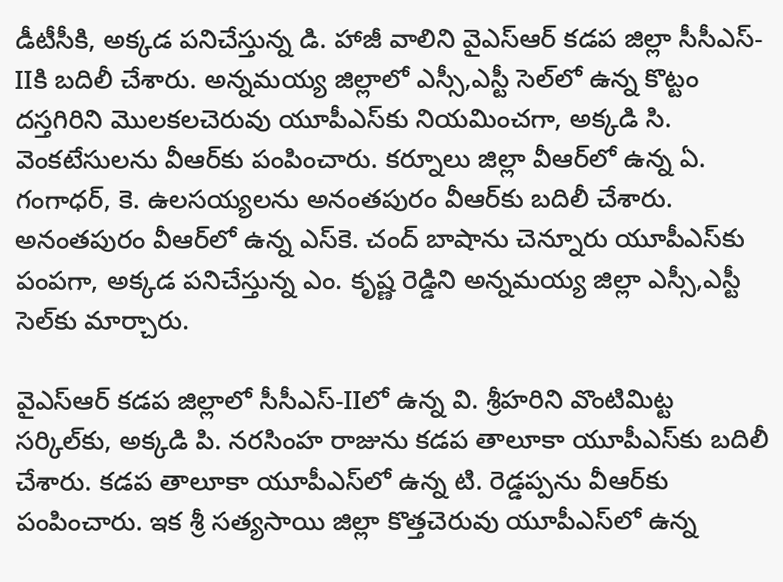డీటీసీకి, అక్కడ పనిచేస్తున్న డి. హాజీ వాలిని వైఎస్ఆర్ కడప జిల్లా సీసీఎస్-IIకి బదిలీ చేశారు. అన్నమయ్య జిల్లాలో ఎస్సీ,ఎస్టీ సెల్‌లో ఉన్న కొట్టం దస్తగిరిని మొలకలచెరువు యూపీఎస్‌కు నియమించగా, అక్కడి సి. వెంకటేసులను వీఆర్‌కు పంపించారు. కర్నూలు జిల్లా వీఆర్‌లో ఉన్న ఏ. గంగాధర్, కె. ఉలసయ్యలను అనంతపురం వీఆర్‌కు బదిలీ చేశారు. అనంతపురం వీఆర్‌లో ఉన్న ఎస్‌కె. చంద్ బాషాను చెన్నూరు యూపీఎస్‌కు పంపగా, అక్కడ పనిచేస్తున్న ఎం. కృష్ణ రెడ్డిని అన్నమయ్య జిల్లా ఎస్సీ,ఎస్టీ సెల్‌కు మార్చారు.

వైఎస్ఆర్ కడప జిల్లాలో సీసీఎస్-IIలో ఉన్న వి. శ్రీహరిని వొంటిమిట్ట సర్కిల్‌కు, అక్కడి పి. నరసింహ రాజును కడప తాలూకా యూపీఎస్‌కు బదిలీ చేశారు. కడప తాలూకా యూపీఎస్‌లో ఉన్న టి. రెడ్డప్పను వీఆర్‌కు పంపించారు. ఇక శ్రీ సత్యసాయి జిల్లా కొత్తచెరువు యూపీఎస్‌లో ఉన్న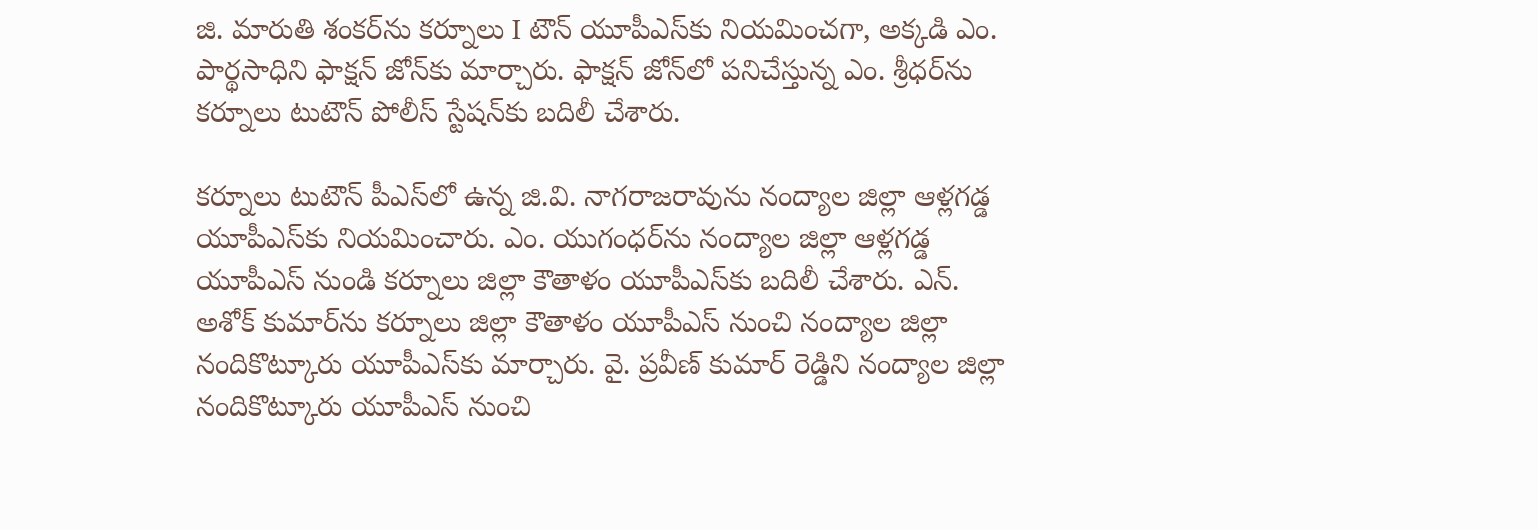జి. మారుతి శంకర్‌ను కర్నూలు I టౌన్ యూపీఎస్‌కు నియమించగా, అక్కడి ఎం. పార్థసాధిని ఫాక్షన్ జోన్‌కు మార్చారు. ఫాక్షన్ జోన్‌లో పనిచేస్తున్న ఎం. శ్రీధర్‌ను కర్నూలు టుటౌన్ పోలీస్ స్టేషన్‌కు బదిలీ చేశారు.

కర్నూలు టుటౌన్ పీఎస్‌లో ఉన్న జి.వి. నాగరాజరావును నంద్యాల జిల్లా ఆళ్లగడ్డ యూపీఎస్‌కు నియమించారు. ఎం. యుగంధర్‌ను నంద్యాల జిల్లా ఆళ్లగడ్డ యూపీఎస్ నుండి కర్నూలు జిల్లా కౌతాళం యూపీఎస్‌కు బదిలీ చేశారు. ఎన్. అశోక్ కుమార్‌ను కర్నూలు జిల్లా కౌతాళం యూపీఎస్ నుంచి నంద్యాల జిల్లా నందికొట్కూరు యూపీఎస్‌కు మార్చారు. వై. ప్రవీణ్ కుమార్ రెడ్డిని నంద్యాల జిల్లా నందికొట్కూరు యూపీఎస్ నుంచి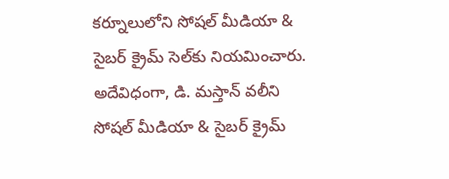కర్నూలులోని సోషల్ మీడియా & సైబర్ క్రైమ్ సెల్‌కు నియమించారు. అదేవిధంగా, డి. మస్తాన్ వలీని సోషల్ మీడియా & సైబర్ క్రైమ్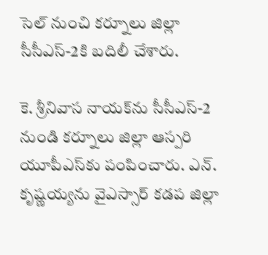సెల్ నుంచి కర్నూలు జిల్లా సీసీఎస్-2కి బదిలీ చేశారు.

కె. శ్రీనివాస నాయక్‌ను సీసీఎస్-2 నుండి కర్నూలు జిల్లా ఆస్పరి యూపీఎస్‌కు పంపించారు. ఎన్. కృష్ణయ్యను వైఎస్సార్ కడప జిల్లా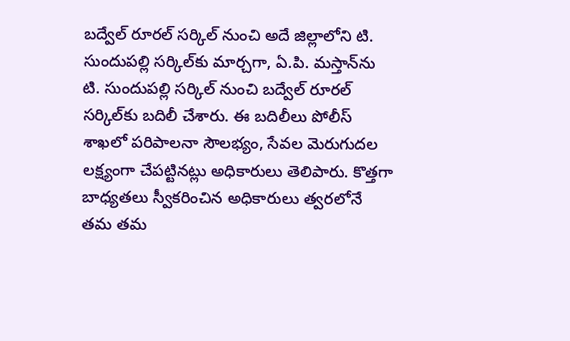బద్వేల్ రూరల్ సర్కిల్ నుంచి అదే జిల్లాలోని టి. సుందుపల్లి సర్కిల్‌కు మార్చగా, ఏ.పి. మస్తాన్‌ను టి. సుందుపల్లి సర్కిల్ నుంచి బద్వేల్ రూరల్ సర్కిల్‌కు బదిలీ చేశారు. ఈ బదిలీలు పోలీస్ శాఖలో పరిపాలనా సౌలభ్యం, సేవల మెరుగుదల లక్ష్యంగా చేపట్టినట్లు అధికారులు తెలిపారు. కొత్తగా బాధ్యతలు స్వీకరించిన అధికారులు త్వరలోనే తమ తమ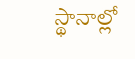స్థానాల్లో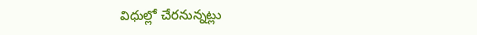విధుల్లో చేరనున్నట్లు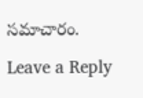సమాచారం.

Leave a Reply